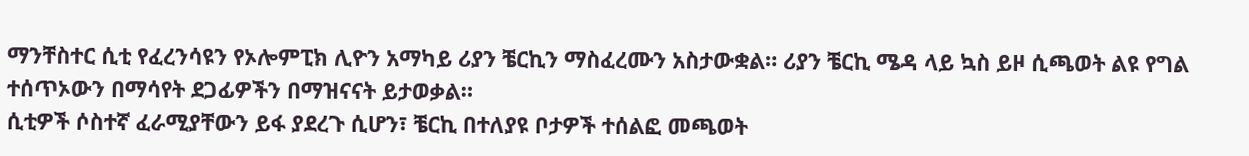ማንቸስተር ሲቲ የፈረንሳዩን የኦሎምፒክ ሊዮን አማካይ ሪያን ቼርኪን ማስፈረሙን አስታውቋል። ሪያን ቼርኪ ሜዳ ላይ ኳስ ይዞ ሲጫወት ልዩ የግል ተሰጥኦውን በማሳየት ደጋፊዎችን በማዝናናት ይታወቃል።
ሲቲዎች ሶስተኛ ፈራሚያቸውን ይፋ ያደረጉ ሲሆን፣ ቼርኪ በተለያዩ ቦታዎች ተሰልፎ መጫወት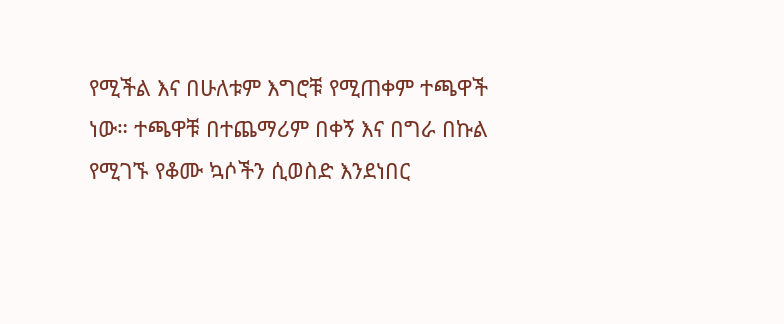የሚችል እና በሁለቱም እግሮቹ የሚጠቀም ተጫዋች ነው። ተጫዋቹ በተጨማሪም በቀኝ እና በግራ በኩል የሚገኙ የቆሙ ኳሶችን ሲወስድ እንደነበር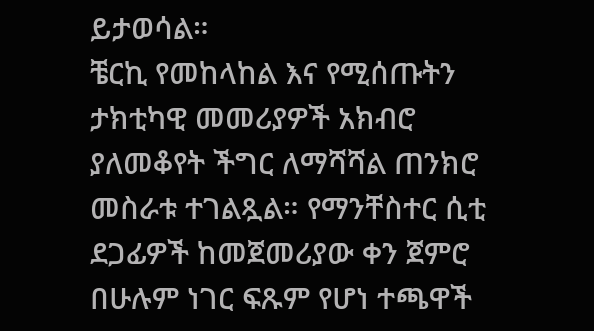ይታወሳል።
ቼርኪ የመከላከል እና የሚሰጡትን ታክቲካዊ መመሪያዎች አክብሮ ያለመቆየት ችግር ለማሻሻል ጠንክሮ መስራቱ ተገልጿል። የማንቸስተር ሲቲ ደጋፊዎች ከመጀመሪያው ቀን ጀምሮ በሁሉም ነገር ፍጹም የሆነ ተጫዋች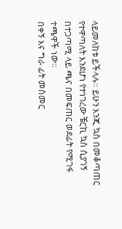ላይመለከቱ ይችላሉ። ይሁን እንጂ ኳስ በመቆጣጠር የተዋጣለት እንደሆነ የተነገረው ቼርኪ ኳስ ሲያገኝ በተጋጣሚ ላይ ጫና በመፍጠር ወደፊት የሚገፋ ተጫዋች ነው።
በቀኝ እና ግራ ፊት መስመር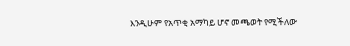እንዲሁም የአጥቂ አማካይ ሆኖ መጫወት የሚችለው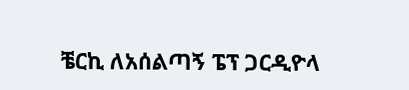ቼርኪ ለአሰልጣኝ ፔፕ ጋርዲዮላ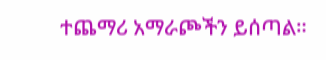ተጨማሪ አማራጮችን ይሰጣል።